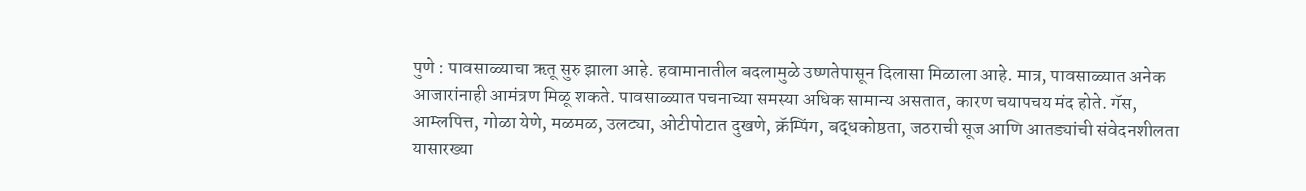पुणे : पावसाळ्याचा ऋतू सुरु झाला आहे. हवामानातील बदलामुळे उष्णतेपासून दिलासा मिळाला आहे. मात्र, पावसाळ्यात अनेक आजारांनाही आमंत्रण मिळू शकते. पावसाळ्यात पचनाच्या समस्या अधिक सामान्य असतात, कारण चयापचय मंद होते. गॅस, आम्लपित्त, गोळा येणे, मळमळ, उलट्या, ओटीपोटात दुखणे, क्रॅम्पिंग, बद्धकोष्ठता, जठराची सूज आणि आतड्यांची संवेदनशीलता यासारख्या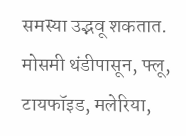समस्या उद्भवू शकतात. मोसमी थंडीपासून, फ्लू, टायफॉइड, मलेरिया,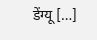डेंग्यू […]